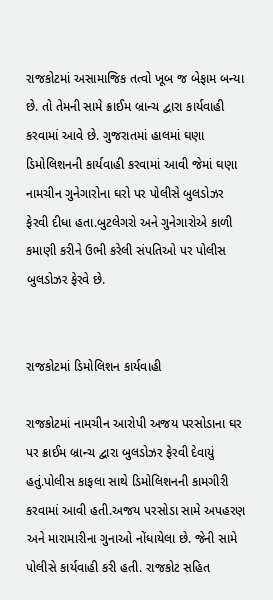રાજકોટમાં અસામાજિક તત્વો ખૂબ જ બેફામ બન્યા છે. તો તેમની સામે ક્રાઈમ બ્રાન્ચ દ્વારા કાર્યવાહી કરવામાં આવે છે. ગુજરાતમાં હાલમાં ઘણા ડિમોલિશનની કાર્યવાહી કરવામાં આવી જેમાં ઘણા નામચીન ગુનેગારોના ઘરો પર પોલીસે બુલડોઝર ફેરવી દીધા હતા.બુટલેગરો અને ગુનેગારોએ કાળી કમાણી કરીને ઉભી કરેલી સંપતિઓ પર પોલીસ બુલડોઝર ફેરવે છે.


રાજકોટમાં ડિમોલિશન કાર્યવાહી

રાજકોટમાં નામચીન આરોપી અજય પરસોડાના ઘર પર ક્રાઈમ બ્રાન્ચ દ્વારા બુલડોઝર ફેરવી દેવાયું હતું.પોલીસ કાફલા સાથે ડિમોલિશનની કામગીરી કરવામાં આવી હતી.અજય પરસોડા સામે અપહરણ અને મારામારીના ગુનાઓ નોંધાયેલા છે. જેની સામે પોલીસે કાર્યવાહી કરી હતી. રાજકોટ સહિત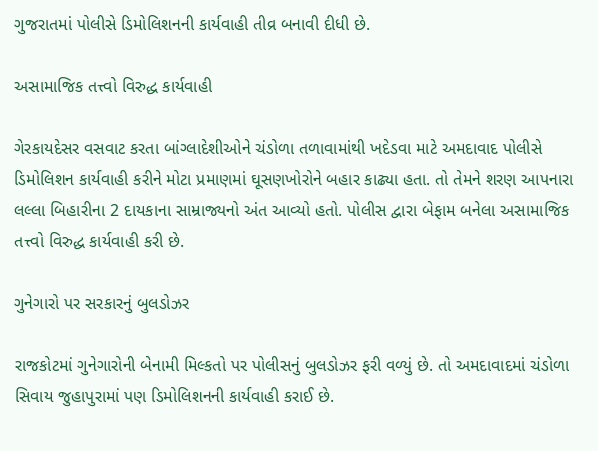ગુજરાતમાં પોલીસે ડિમોલિશનની કાર્યવાહી તીવ્ર બનાવી દીધી છે.

અસામાજિક તત્ત્વો વિરુદ્ધ કાર્યવાહી

ગેરકાયદેસર વસવાટ કરતા બાંગ્લાદેશીઓને ચંડોળા તળાવામાંથી ખદેડવા માટે અમદાવાદ પોલીસે ડિમોલિશન કાર્યવાહી કરીને મોટા પ્રમાણમાં ઘૂસણખોરોને બહાર કાઢ્યા હતા. તો તેમને શરણ આપનારા લલ્લા બિહારીના 2 દાયકાના સામ્રાજ્યનો અંત આવ્યો હતો. પોલીસ દ્વારા બેફામ બનેલા અસામાજિક તત્ત્વો વિરુદ્ધ કાર્યવાહી કરી છે.

ગુનેગારો પર સરકારનું બુલડોઝર

રાજકોટમાં ગુનેગારોની બેનામી મિલ્કતો પર પોલીસનું બુલડોઝર ફરી વળ્યું છે. તો અમદાવાદમાં ચંડોળા સિવાય જુહાપુરામાં પણ ડિમોલિશનની કાર્યવાહી કરાઈ છે.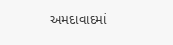અમદાવાદમાં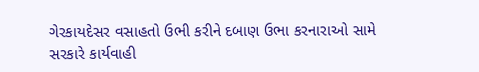ગેરકાયદેસર વસાહતો ઉભી કરીને દબાણ ઉભા કરનારાઓ સામે સરકારે કાર્યવાહી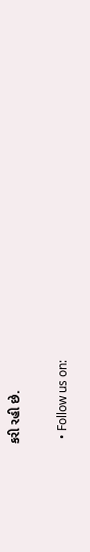કરી રહી છે.

  • Follow us on: